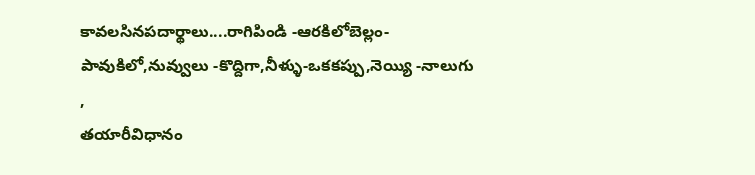కావలసినపదార్థాలు....రాగిపిండి -ఆరకిలోబెల్లం-పావుకిలో,నువ్వులు -కొద్దిగా,నీళ్ళు-ఒకకప్పు,నెయ్యి -నాలుగు ,
తయారీవిధానం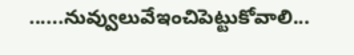......నువ్వులువేఇంచిపెట్టుకోవాలి...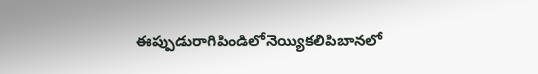ఈప్పుడురాగిపిండిలోనెయ్యికలిపిబానలో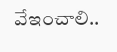వేఇంచాలి..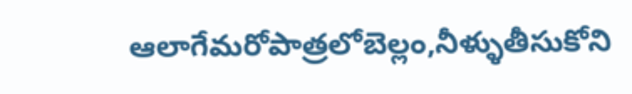ఆలాగేమరోపాత్రలోబెల్లం,నీళ్ళుతీసుకోని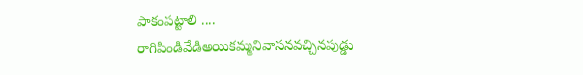పాకంపట్టాలి ....
రాగిపిండివేడిఅయికమ్మనివాసనవచ్చినపుడ్డు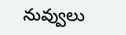నువ్వులు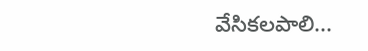వేసికలపాలి...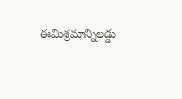ఈమిశ్రమాన్నిలడ్డు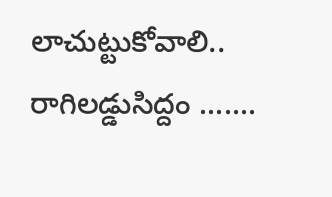లాచుట్టుకోవాలి..
రాగిలడ్డుసిద్దం .......